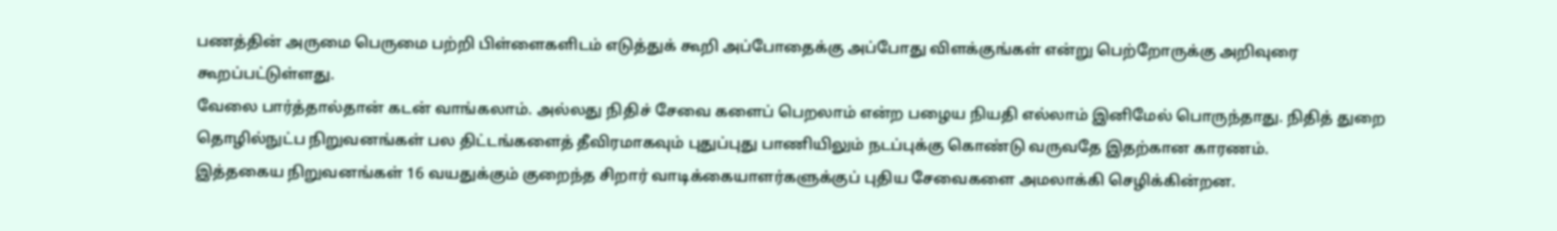பணத்தின் அருமை பெருமை பற்றி பிள்ளைகளிடம் எடுத்துக் கூறி அப்போதைக்கு அப்போது விளக்குங்கள் என்று பெற்றோருக்கு அறிவுரை கூறப்பட்டுள்ளது.
வேலை பார்த்தால்தான் கடன் வாங்கலாம். அல்லது நிதிச் சேவை களைப் பெறலாம் என்ற பழைய நியதி எல்லாம் இனிமேல் பொருந்தாது. நிதித் துறை தொழில்நுட்ப நிறுவனங்கள் பல திட்டங்களைத் தீவிரமாகவும் புதுப்புது பாணியிலும் நடப்புக்கு கொண்டு வருவதே இதற்கான காரணம்.
இத்தகைய நிறுவனங்கள் 16 வயதுக்கும் குறைந்த சிறார் வாடிக்கையாளர்களுக்குப் புதிய சேவைகளை அமலாக்கி செழிக்கின்றன.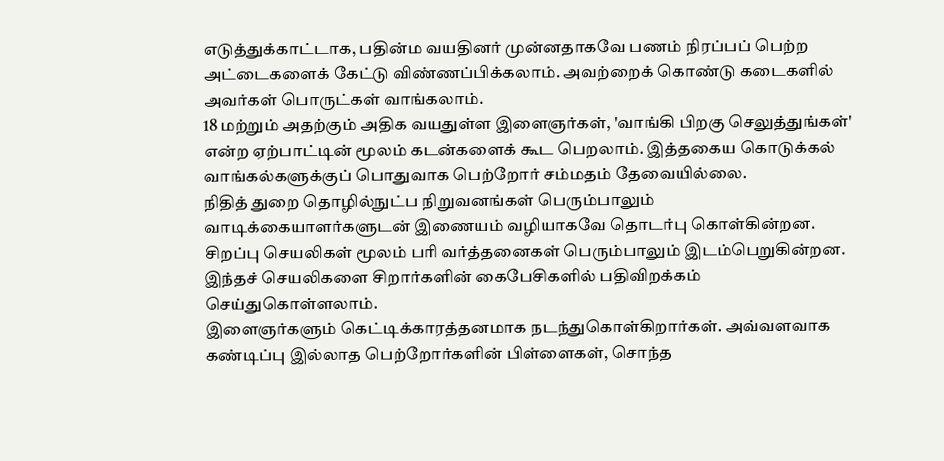எடுத்துக்காட்டாக, பதின்ம வயதினர் முன்னதாகவே பணம் நிரப்பப் பெற்ற அட்டைகளைக் கேட்டு விண்ணப்பிக்கலாம். அவற்றைக் கொண்டு கடைகளில் அவர்கள் பொருட்கள் வாங்கலாம்.
18 மற்றும் அதற்கும் அதிக வயதுள்ள இளைஞர்கள், 'வாங்கி பிறகு செலுத்துங்கள்' என்ற ஏற்பாட்டின் மூலம் கடன்களைக் கூட பெறலாம். இத்தகைய கொடுக்கல் வாங்கல்களுக்குப் பொதுவாக பெற்றோர் சம்மதம் தேவையில்லை.
நிதித் துறை தொழில்நுட்ப நிறுவனங்கள் பெரும்பாலும் வாடிக்கையாளர்களுடன் இணையம் வழியாகவே தொடர்பு கொள்கின்றன.
சிறப்பு செயலிகள் மூலம் பரி வர்த்தனைகள் பெரும்பாலும் இடம்பெறுகின்றன. இந்தச் செயலிகளை சிறார்களின் கைபேசிகளில் பதிவிறக்கம் செய்துகொள்ளலாம்.
இளைஞர்களும் கெட்டிக்காரத்தனமாக நடந்துகொள்கிறார்கள். அவ்வளவாக கண்டிப்பு இல்லாத பெற்றோர்களின் பிள்ளைகள், சொந்த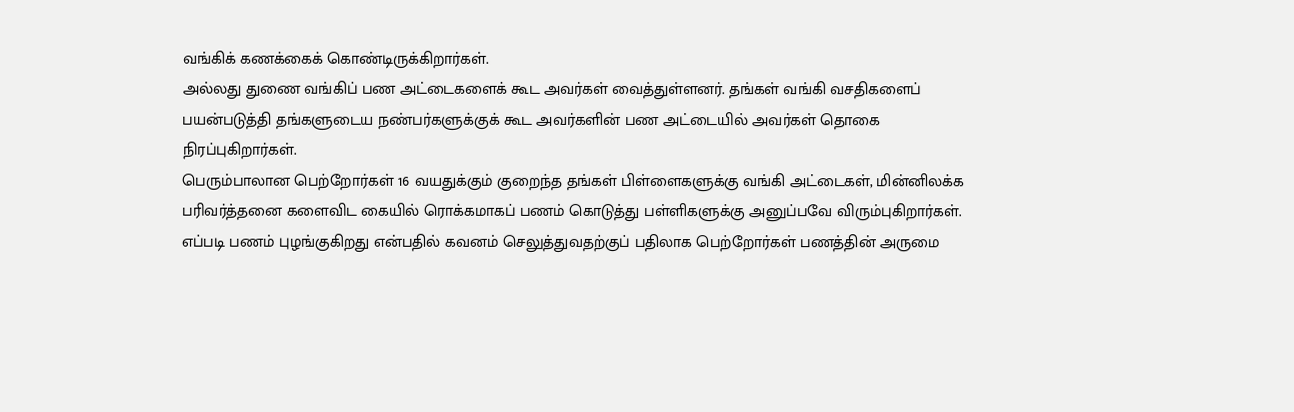வங்கிக் கணக்கைக் கொண்டிருக்கிறார்கள்.
அல்லது துணை வங்கிப் பண அட்டைகளைக் கூட அவர்கள் வைத்துள்ளனர். தங்கள் வங்கி வசதிகளைப் பயன்படுத்தி தங்களுடைய நண்பர்களுக்குக் கூட அவர்களின் பண அட்டையில் அவர்கள் தொகை நிரப்புகிறார்கள்.
பெரும்பாலான பெற்றோர்கள் 16 வயதுக்கும் குறைந்த தங்கள் பிள்ளைகளுக்கு வங்கி அட்டைகள், மின்னிலக்க பரிவர்த்தனை களைவிட கையில் ரொக்கமாகப் பணம் கொடுத்து பள்ளிகளுக்கு அனுப்பவே விரும்புகிறார்கள்.
எப்படி பணம் புழங்குகிறது என்பதில் கவனம் செலுத்துவதற்குப் பதிலாக பெற்றோர்கள் பணத்தின் அருமை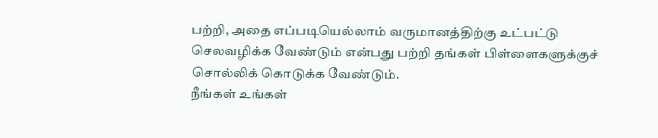பற்றி, அதை எப்படியெல்லாம் வருமானத்திற்கு உட்பட்டு செலவழிக்க வேண்டும் என்பது பற்றி தங்கள் பிள்ளைகளுக்குச் சொல்லிக் கொடுக்க வேண்டும்.
நீங்கள் உங்கள்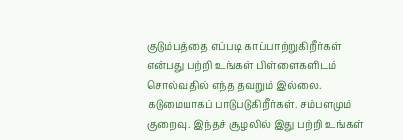குடும்பத்தை எப்படி காப்பாற்றுகிறீர்கள் என்பது பற்றி உங்கள் பிள்ளைகளிடம் சொல்வதில் எந்த தவறும் இல்லை.
கடுமையாகப் பாடுபடுகிறீர்கள். சம்பளமும் குறைவு. இந்தச் சூழலில் இது பற்றி உங்கள்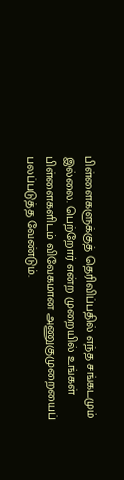பிள்ளைகளுக்குத் தெரிவிப்பதில் எந்த சங்கடமும் இல்லை. பெற்றோர் என்ற முறையில் உங்கள் பிள்ளைகளிடம் விவேகமான அணுகுமுறையைப் பலப்படுத்த வேண்டும்.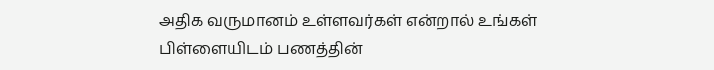அதிக வருமானம் உள்ளவர்கள் என்றால் உங்கள் பிள்ளையிடம் பணத்தின்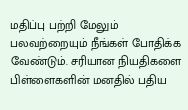மதிப்பு பற்றி மேலும் பலவற்றையும் நீங்கள் போதிக்க வேண்டும். சரியான நியதிகளை பிள்ளைகளின் மனதில் பதிய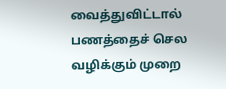வைத்துவிட்டால் பணத்தைச் செல வழிக்கும் முறை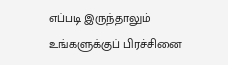எப்படி இருந்தாலும் உங்களுக்குப் பிரச்சினை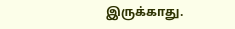இருக்காது.